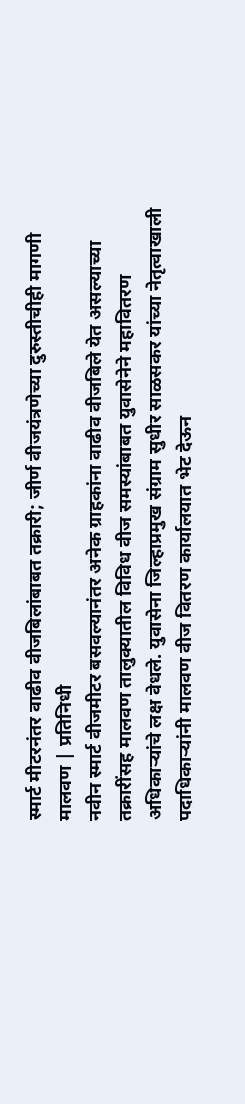स्मार्ट मीटरनंतर वाढीव वीजबिलांबाबत तक्रारी; जीर्ण वीजयंत्रणेच्या दुरुस्तीचीही मागणी
मालवण | प्रतिनिधी
नवीन स्मार्ट वीजमीटर बसवल्यानंतर अनेक ग्राहकांना वाढीव वीजबिले येत असल्याच्या तक्रारींसह मालवण तालुक्यातील विविध वीज समस्यांबाबत युवासेनेने महावितरण अधिकाऱ्यांचे लक्ष वेधले. युवासेना जिल्हाप्रमुख संग्राम सुधीर साळसकर यांच्या नेतृत्वाखाली पदाधिकाऱ्यांनी मालवण वीज वितरण कार्यालयात भेट देऊन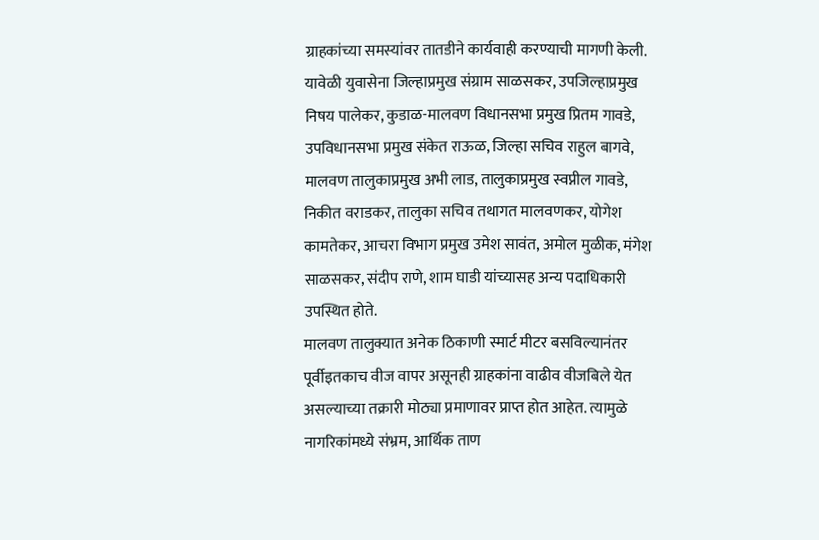ग्राहकांच्या समस्यांवर तातडीने कार्यवाही करण्याची मागणी केली.
यावेळी युवासेना जिल्हाप्रमुख संग्राम साळसकर, उपजिल्हाप्रमुख निषय पालेकर, कुडाळ-मालवण विधानसभा प्रमुख प्रितम गावडे, उपविधानसभा प्रमुख संकेत राऊळ, जिल्हा सचिव राहुल बागवे, मालवण तालुकाप्रमुख अभी लाड, तालुकाप्रमुख स्वप्नील गावडे, निकीत वराडकर, तालुका सचिव तथागत मालवणकर, योगेश कामतेकर, आचरा विभाग प्रमुख उमेश सावंत, अमोल मुळीक, मंगेश साळसकर, संदीप राणे, शाम घाडी यांच्यासह अन्य पदाधिकारी उपस्थित होते.
मालवण तालुक्यात अनेक ठिकाणी स्मार्ट मीटर बसविल्यानंतर पूर्वीइतकाच वीज वापर असूनही ग्राहकांना वाढीव वीजबिले येत असल्याच्या तक्रारी मोठ्या प्रमाणावर प्राप्त होत आहेत. त्यामुळे नागरिकांमध्ये संभ्रम, आर्थिक ताण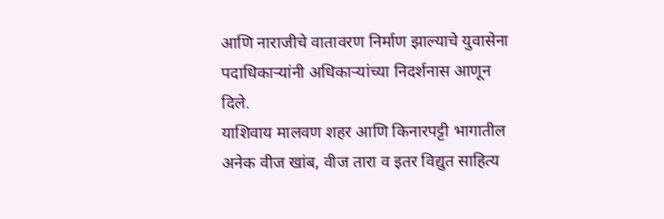आणि नाराजीचे वातावरण निर्माण झाल्याचे युवासेना पदाधिकाऱ्यांनी अधिकाऱ्यांच्या निदर्शनास आणून दिले.
याशिवाय मालवण शहर आणि किनारपट्टी भागातील अनेक वीज खांब, वीज तारा व इतर विद्युत साहित्य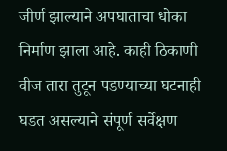जीर्ण झाल्याने अपघाताचा धोका निर्माण झाला आहे. काही ठिकाणी वीज तारा तुटून पडण्याच्या घटनाही घडत असल्याने संपूर्ण सर्वेक्षण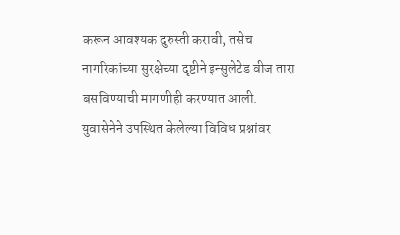करून आवश्यक दुरुस्ती करावी, तसेच नागरिकांच्या सुरक्षेच्या दृष्टीने इन्सुलेटेड वीज तारा बसविण्याची मागणीही करण्यात आली.
युवासेनेने उपस्थित केलेल्या विविध प्रश्नांवर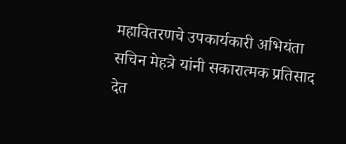महावितरणचे उपकार्यकारी अभियंता सचिन मेहत्रे यांनी सकारात्मक प्रतिसाद देत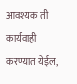आवश्यक ती कार्यवाही करण्यात येईल,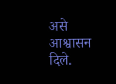असे आश्वासन दिले.